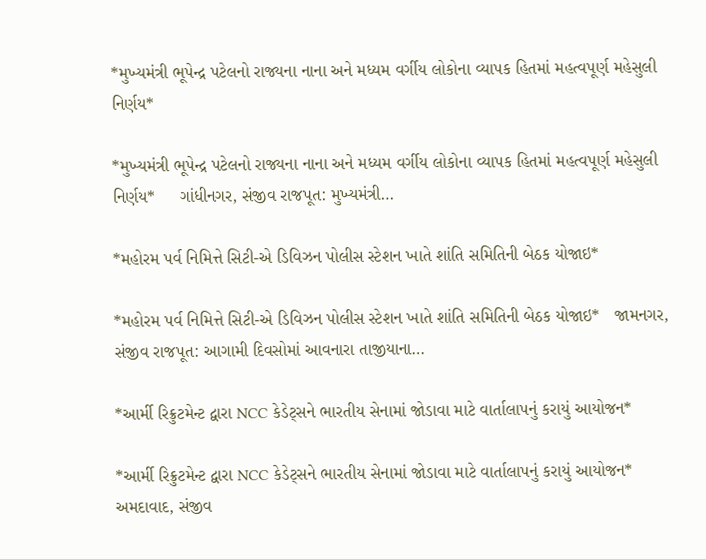*મુખ્યમંત્રી ભૂપેન્દ્ર પટેલનો રાજ્યના નાના અને મધ્યમ વર્ગીય લોકોના વ્યાપક હિતમાં મહત્વપૂર્ણ મહેસુલી નિર્ણય*

*મુખ્યમંત્રી ભૂપેન્દ્ર પટેલનો રાજ્યના નાના અને મધ્યમ વર્ગીય લોકોના વ્યાપક હિતમાં મહત્વપૂર્ણ મહેસુલી નિર્ણય*     ગાંધીનગર, સંજીવ રાજપૂત: મુખ્યમંત્રી…

*મહોરમ પર્વ નિમિત્તે સિટી-એ ડિવિઝન પોલીસ સ્ટેશન ખાતે શાંતિ સમિતિની બેઠક યોજાઇ*

*મહોરમ પર્વ નિમિત્તે સિટી-એ ડિવિઝન પોલીસ સ્ટેશન ખાતે શાંતિ સમિતિની બેઠક યોજાઇ*   જામનગર, સંજીવ રાજપૂત: આગામી દિવસોમાં આવનારા તાજીયાના…

*આર્મી રિક્રુટમેન્ટ દ્વારા NCC કેડેટ્સને ભારતીય સેનામાં જોડાવા માટે વાર્તાલાપનું કરાયું આયોજન*

*આર્મી રિક્રુટમેન્ટ દ્વારા NCC કેડેટ્સને ભારતીય સેનામાં જોડાવા માટે વાર્તાલાપનું કરાયું આયોજન*   અમદાવાદ, સંજીવ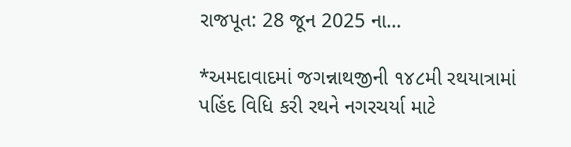રાજપૂત: 28 જૂન 2025 ના…

*અમદાવાદમાં જગન્નાથજીની ૧૪૮મી રથયાત્રામાં પહિંદ વિધિ કરી રથને નગરચર્યા માટે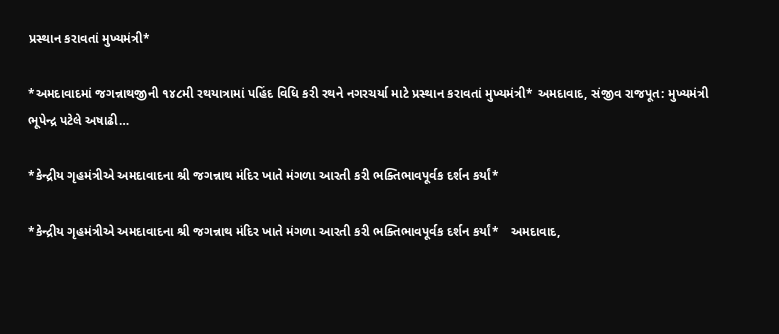પ્રસ્થાન કરાવતાં મુખ્યમંત્રી*

*અમદાવાદમાં જગન્નાથજીની ૧૪૮મી રથયાત્રામાં પહિંદ વિધિ કરી રથને નગરચર્યા માટે પ્રસ્થાન કરાવતાં મુખ્યમંત્રી* અમદાવાદ, સંજીવ રાજપૂત: મુખ્યમંત્રી ભૂપેન્દ્ર પટેલે અષાઢી…

*કેન્દ્રીય ગૃહમંત્રીએ અમદાવાદના શ્રી જગન્નાથ મંદિર ખાતે મંગળા આરતી કરી ભક્તિભાવપૂર્વક દર્શન કર્યાં*

*કેન્દ્રીય ગૃહમંત્રીએ અમદાવાદના શ્રી જગન્નાથ મંદિર ખાતે મંગળા આરતી કરી ભક્તિભાવપૂર્વક દર્શન કર્યાં*   અમદાવાદ,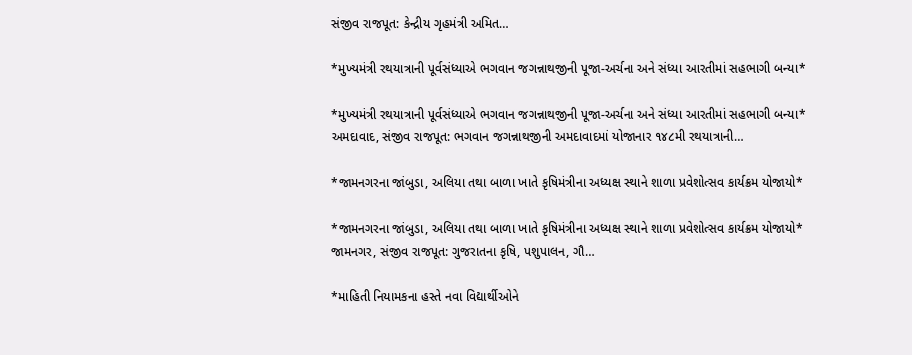સંજીવ રાજપૂત: કેન્દ્રીય ગૃહમંત્રી અમિત…

*મુખ્યમંત્રી રથયાત્રાની પૂર્વસંધ્યાએ ભગવાન જગન્નાથજીની પૂજા-અર્ચના અને સંધ્યા આરતીમાં સહભાગી બન્યા*

*મુખ્યમંત્રી રથયાત્રાની પૂર્વસંધ્યાએ ભગવાન જગન્નાથજીની પૂજા-અર્ચના અને સંધ્યા આરતીમાં સહભાગી બન્યા* અમદાવાદ, સંજીવ રાજપૂત: ભગવાન જગન્નાથજીની અમદાવાદમાં યોજાનાર ૧૪૮મી રથયાત્રાની…

*જામનગરના જાંબુડા, અલિયા તથા બાળા ખાતે કૃષિમંત્રીના અધ્યક્ષ સ્થાને શાળા પ્રવેશોત્સવ કાર્યક્રમ યોજાયો*

*જામનગરના જાંબુડા, અલિયા તથા બાળા ખાતે કૃષિમંત્રીના અધ્યક્ષ સ્થાને શાળા પ્રવેશોત્સવ કાર્યક્રમ યોજાયો* જામનગર, સંજીવ રાજપૂત: ગુજરાતના કૃષિ, પશુપાલન, ગૌ…

*માહિતી નિયામકના હસ્તે નવા વિદ્યાર્થીઓને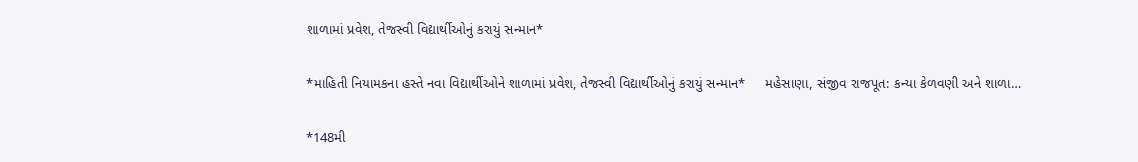શાળામાં પ્રવેશ, તેજસ્વી વિદ્યાર્થીઓનું કરાયું સન્માન*

*માહિતી નિયામકના હસ્તે નવા વિદ્યાર્થીઓને શાળામાં પ્રવેશ, તેજસ્વી વિદ્યાર્થીઓનું કરાયું સન્માન*     મહેસાણા, સંજીવ રાજપૂત: કન્યા કેળવણી અને શાળા…

*148મી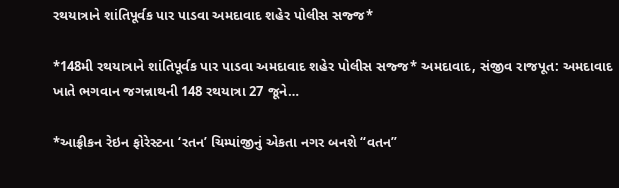રથયાત્રાને શાંતિપૂર્વક પાર પાડવા અમદાવાદ શહેર પોલીસ સજ્જ*

*148મી રથયાત્રાને શાંતિપૂર્વક પાર પાડવા અમદાવાદ શહેર પોલીસ સજ્જ* અમદાવાદ, સંજીવ રાજપૂત: અમદાવાદ ખાતે ભગવાન જગન્નાથની 148 રથયાત્રા 27 જૂને…

*આફ્રીકન રેઇન ફોરેસ્ટના ‘રતન’ ચિમ્પાંજીનું એકતા નગર બનશે “વતન”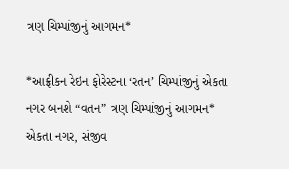ત્રણ ચિમ્પાંજીનું આગમન*

*આફ્રીકન રેઇન ફોરેસ્ટના ‘રતન’ ચિમ્પાંજીનું એકતા નગર બનશે “વતન” ત્રણ ચિમ્પાંજીનું આગમન* એકતા નગર, સંજીવ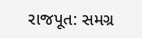રાજપૂત: સમગ્ર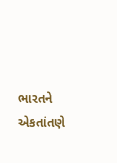ભારતને એકતાંતણે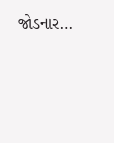જોડનાર…